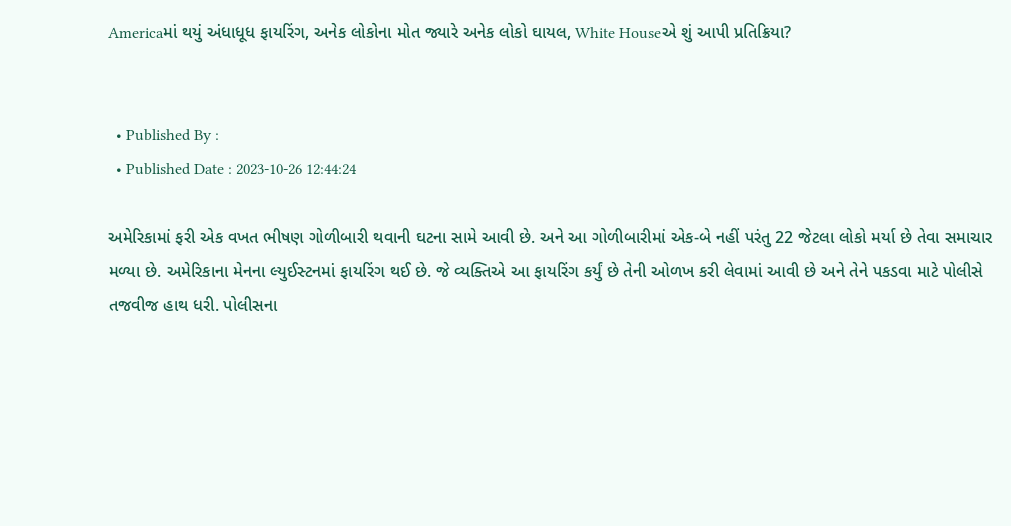Americaમાં થયું અંધાધૂધ ફાયરિંગ, અનેક લોકોના મોત જ્યારે અનેક લોકો ઘાયલ, White Houseએ શું આપી પ્રતિક્રિયા?


  • Published By :
  • Published Date : 2023-10-26 12:44:24

અમેરિકામાં ફરી એક વખત ભીષણ ગોળીબારી થવાની ઘટના સામે આવી છે. અને આ ગોળીબારીમાં એક-બે નહીં પરંતુ 22 જેટલા લોકો મર્યા છે તેવા સમાચાર મળ્યા છે. અમેરિકાના મેનના લ્યુઈસ્ટનમાં ફાયરિંગ થઈ છે. જે વ્યક્તિએ આ ફાયરિંગ કર્યું છે તેની ઓળખ કરી લેવામાં આવી છે અને તેને પકડવા માટે પોલીસે તજવીજ હાથ ધરી. પોલીસના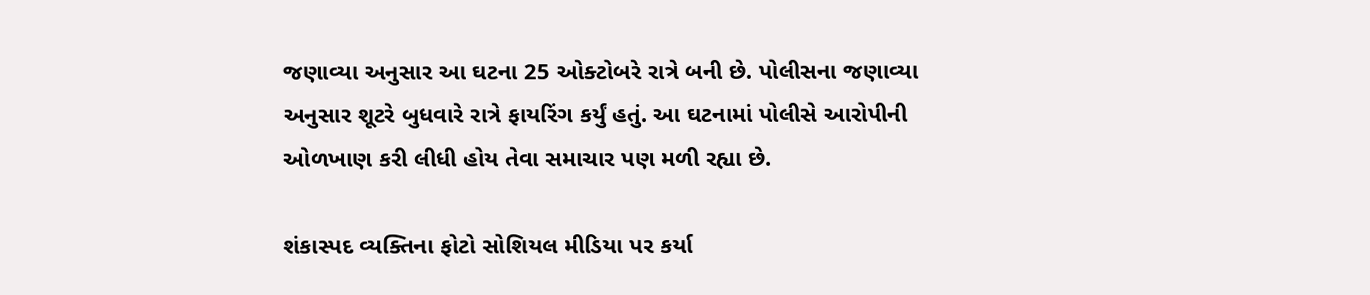જણાવ્યા અનુસાર આ ઘટના 25 ઓક્ટોબરે રાત્રે બની છે. પોલીસના જણાવ્યા અનુસાર શૂટરે બુધવારે રાત્રે ફાયરિંગ કર્યું હતું. આ ઘટનામાં પોલીસે આરોપીની ઓળખાણ કરી લીધી હોય તેવા સમાચાર પણ મળી રહ્યા છે.

શંકાસ્પદ વ્યક્તિના ફોટો સોશિયલ મીડિયા પર કર્યા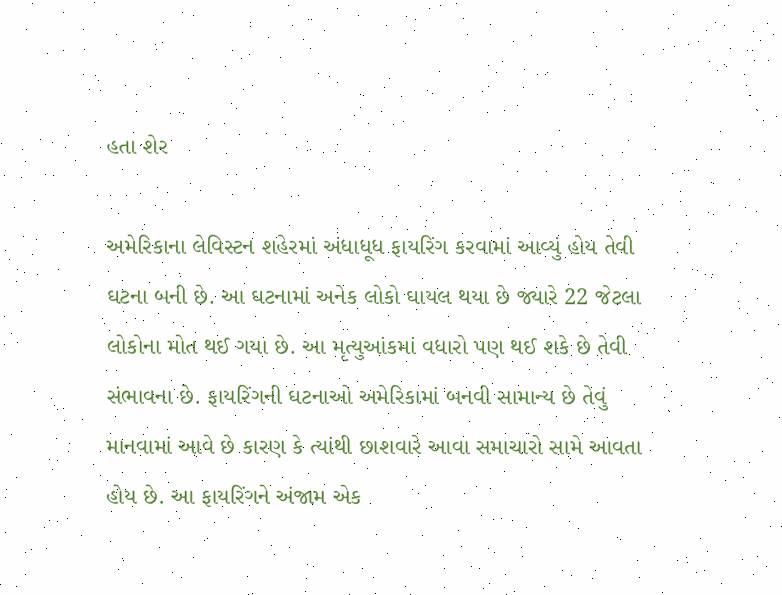હતા શેર

અમેરિકાના લેવિસ્ટન શહેરમાં અંધાધૂધ ફાયરિંગ કરવામાં આવ્યું હોય તેવી ઘટના બની છે. આ ઘટનામાં અનેક લોકો ઘાયલ થયા છે જ્યારે 22 જેટલા લોકોના મોત થઈ ગયા છે. આ મૃત્યુઆંકમાં વધારો પણ થઈ શકે છે તેવી સંભાવના છે. ફાયરિંગની ઘટનાઓ અમેરિકામાં બનવી સામાન્ય છે તેવું માનવામાં આવે છે કારણ કે ત્યાંથી છાશવારે આવા સમાચારો સામે આવતા હોય છે. આ ફાયરિંગને અંજામ એક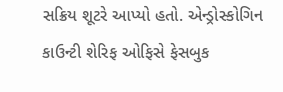સક્રિય શૂટરે આપ્યો હતો. એન્ડ્રોસ્કોગિન કાઉન્ટી શેરિફ ઓફિસે ફેસબુક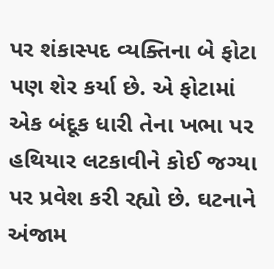પર શંકાસ્પદ વ્યક્તિના બે ફોટા પણ શેર કર્યા છે. એ ફોટામાં એક બંદૂક ધારી તેના ખભા પર હથિયાર લટકાવીને કોઈ જગ્યા પર પ્રવેશ કરી રહ્યો છે. ઘટનાને અંજામ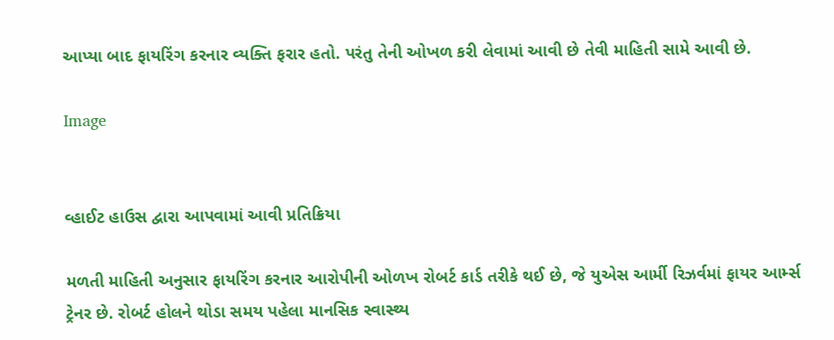આપ્યા બાદ ફાયરિંગ કરનાર વ્યક્તિ ફરાર હતો. પરંતુ તેની ઓખળ કરી લેવામાં આવી છે તેવી માહિતી સામે આવી છે.

Image


વ્હાઈટ હાઉસ દ્વારા આપવામાં આવી પ્રતિક્રિયા

મળતી માહિતી અનુસાર ફાયરિંગ કરનાર આરોપીની ઓળખ રોબર્ટ કાર્ડ તરીકે થઈ છે, જે યુએસ આર્મી રિઝર્વમાં ફાયર આર્મ્સ ટ્રેનર છે. રોબર્ટ હોલને થોડા સમય પહેલા માનસિક સ્વાસ્થ્ય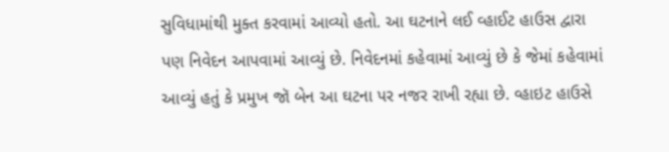સુવિધામાંથી મુક્ત કરવામાં આવ્યો હતો. આ ઘટનાને લઈ વ્હાઈટ હાઉસ દ્વારા પણ નિવેદન આપવામાં આવ્યું છે. નિવેદનમાં કહેવામાં આવ્યું છે કે જેમાં કહેવામાં આવ્યું હતું કે પ્રમુખ જૉ બેન આ ઘટના પર નજર રાખી રહ્યા છે. વ્હાઇટ હાઉસે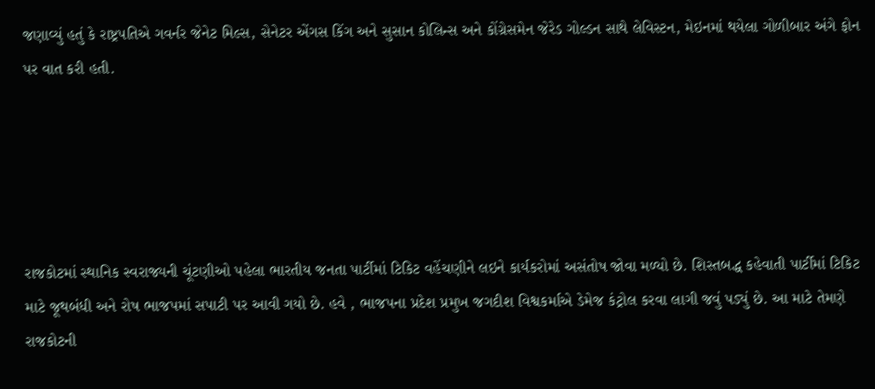જણાવ્યું હતું કે રાષ્ટ્રપતિએ ગવર્નર જેનેટ મિલ્સ, સેનેટર એંગસ કિંગ અને સુસાન કોલિન્સ અને કોંગ્રેસમેન જેરેડ ગોલ્ડન સાથે લેવિસ્ટન, મેઇનમાં થયેલા ગોળીબાર અંગે ફોન પર વાત કરી હતી.





રાજકોટમાં સ્થાનિક સ્વરાજ્યની ચૂંટણીઓ પહેલા ભારતીય જનતા પાર્ટીમાં ટિકિટ વહેંચણીને લઇને કાર્યકરોમાં અસંતોષ જોવા મળ્યો છે. શિસ્તબદ્ધ કહેવાતી પાર્ટીમાં ટિકિટ માટે જૂથબંધી અને રોષ ભાજપમાં સપાટી પર આવી ગયો છે. હવે , ભાજપના પ્રદેશ પ્રમુખ જગદીશ વિશ્વકર્માએ ડેમેજ કંટ્રોલ કરવા લાગી જવું પડ્યું છે. આ માટે તેમણે રાજકોટની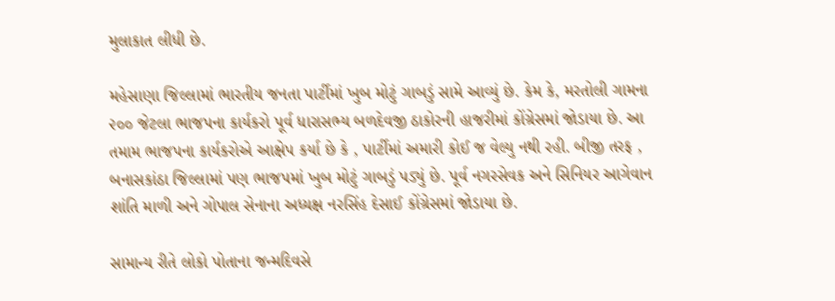મુલાકાત લીધી છે.

મહેસાણા જિલ્લામાં ભારતીય જનતા પાર્ટીમાં ખુબ મોટું ગાબડું સામે આવ્યું છે. કેમ કે, મરતોલી ગામના ૨૦૦ જેટલા ભાજપના કાર્યકરો પૂર્વ ધારાસભ્ય બળદેવજી ઠાકોરની હાજરીમાં કોંગ્રેસમાં જોડાયા છે. આ તમામ ભાજપના કાર્યકરોએ આક્ષેપ કર્યા છે કે , પાર્ટીમાં અમારી કોઈ જ વેલ્યુ નથી રહી. બીજી તરફ , બનાસકાંઠા જિલ્લામાં પણ ભાજપમાં ખુબ મોટું ગાબડું પડ્યું છે. પૂર્વ નગરસેવક અને સિનિયર આગેવાન શાંતિ માળી અને ગોપાલ સેનાના અધ્યક્ષ નરસિંહ દેસાઈ કોંગ્રેસમાં જોડાયા છે.

સામાન્ય રીતે લોકો પોતાના જન્મદિવસે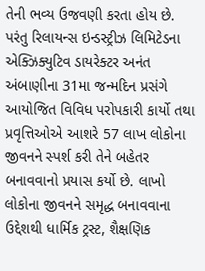તેની ભવ્ય ઉજવણી કરતા હોય છે. પરંતુ રિલાયન્સ ઇન્ડસ્ટ્રીઝ લિમિટેડના એક્ઝિક્યુટિવ ડાયરેક્ટર અનંત અંબાણીના 31મા જન્મદિન પ્રસંગે આયોજિત વિવિધ પરોપકારી કાર્યો તથા પ્રવૃત્તિઓએ આશરે 57 લાખ લોકોના જીવનને સ્પર્શ કરી તેને બહેતર બનાવવાનો પ્રયાસ કર્યો છે. લાખો લોકોના જીવનને સમૃદ્ધ બનાવવાના ઉદ્દેશથી ધાર્મિક ટ્રસ્ટ, શૈક્ષણિક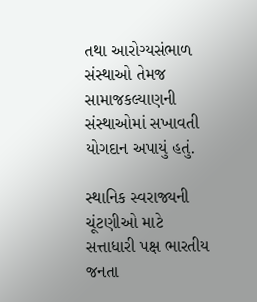તથા આરોગ્યસંભાળ સંસ્થાઓ તેમજ સામાજકલ્યાણની સંસ્થાઓમાં સખાવતી યોગદાન અપાયું હતું.

સ્થાનિક સ્વરાજ્યની ચૂંટણીઓ માટે સત્તાધારી પક્ષ ભારતીય જનતા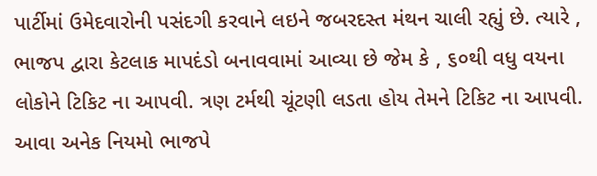પાર્ટીમાં ઉમેદવારોની પસંદગી કરવાને લઇને જબરદસ્ત મંથન ચાલી રહ્યું છે. ત્યારે , ભાજપ દ્વારા કેટલાક માપદંડો બનાવવામાં આવ્યા છે જેમ કે , ૬૦થી વધુ વયના લોકોને ટિકિટ ના આપવી. ત્રણ ટર્મથી ચૂંટણી લડતા હોય તેમને ટિકિટ ના આપવી. આવા અનેક નિયમો ભાજપે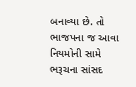બનાવ્યા છે. તો ભાજપના જ આવા નિયમોની સામે ભરૂચના સાંસદ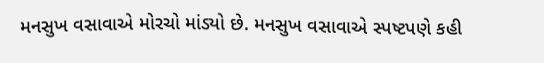મનસુખ વસાવાએ મોરચો માંડ્યો છે. મનસુખ વસાવાએ સ્પષ્ટપણે કહી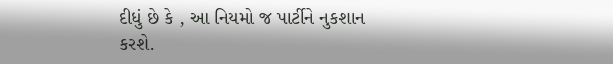દીધું છે કે , આ નિયમો જ પાર્ટીને નુકશાન કરશે.